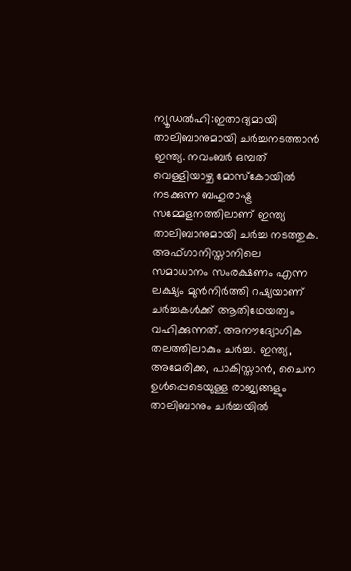ന്യൂഡൽഹി:ഇതാദ്യമായി താലിബാനുമായി ചർച്ചനടത്താൻ ഇന്ത്യ. നവംബർ ഒമ്പത് വെള്ളിയാഴ്ച മോസ്കോയിൽ നടക്കുന്ന ബഹുരാഷ്ട്ര സമ്മേളനത്തിലാണ് ഇന്ത്യ താലിബാനുമായി ചർച്ച നടത്തുക. അഫ്ഗാനിസ്താനിലെ സമാധാനം സംരക്ഷണം എന്ന ലക്ഷ്യം മുൻനിർത്തി റഷ്യയാണ് ചർച്ചകൾക്ക് ആതിഥേയത്വം വഹിക്കുന്നത്. അനൗദ്യോഗിക തലത്തിലാകും ചർച്ച. ഇന്ത്യ, അമേരിക്ക, പാകിസ്താൻ, ചൈന ഉൾപ്പെടെയുള്ള രാജ്യങ്ങളും താലിബാനും ചർച്ചയിൽ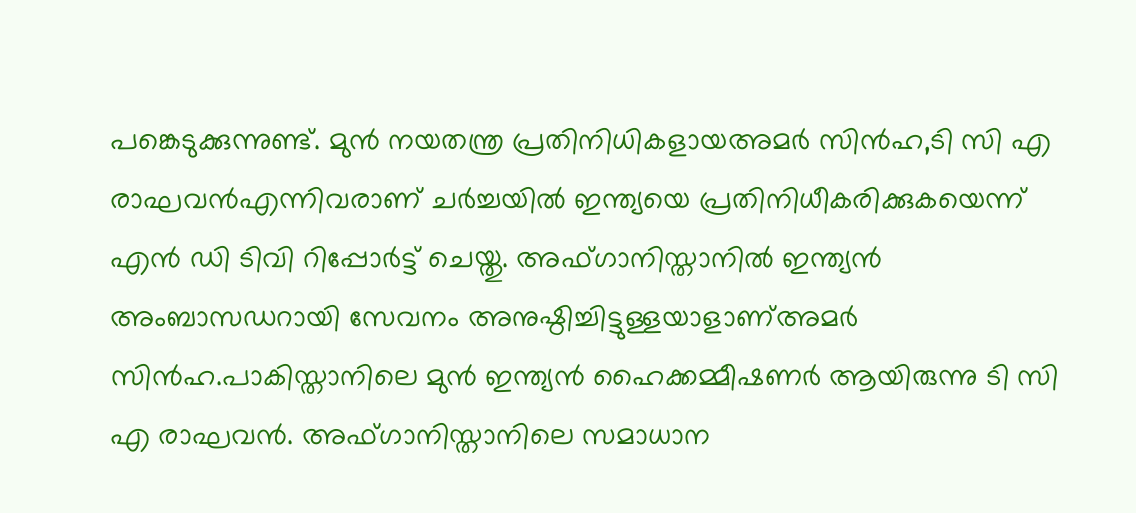പങ്കെടുക്കുന്നുണ്ട്. മുൻ നയതന്ത്ര പ്രതിനിധികളായഅമർ സിൻഹ,ടി സി എ രാഘവൻഎന്നിവരാണ് ചർച്ചയിൽ ഇന്ത്യയെ പ്രതിനിധീകരിക്കുകയെന്ന് എൻ ഡി ടിവി റിപ്പോർട്ട് ചെയ്തു. അഫ്ഗാനിസ്താനിൽ ഇന്ത്യൻ അംബാസഡറായി സേവനം അനുഷ്ഠിച്ചിട്ടുള്ളയാളാണ്അമർ സിൻഹ.പാകിസ്താനിലെ മുൻ ഇന്ത്യൻ ഹൈക്കമ്മീഷണർ ആയിരുന്നു ടി സി എ രാഘവൻ. അഫ്ഗാനിസ്താനിലെ സമാധാന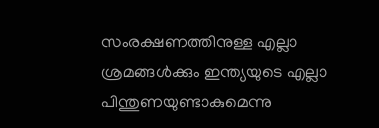സംരക്ഷണത്തിനുള്ള എല്ലാ ശ്രമങ്ങൾക്കും ഇന്ത്യയുടെ എല്ലാ പിന്തുണയുണ്ടാകുമെന്നു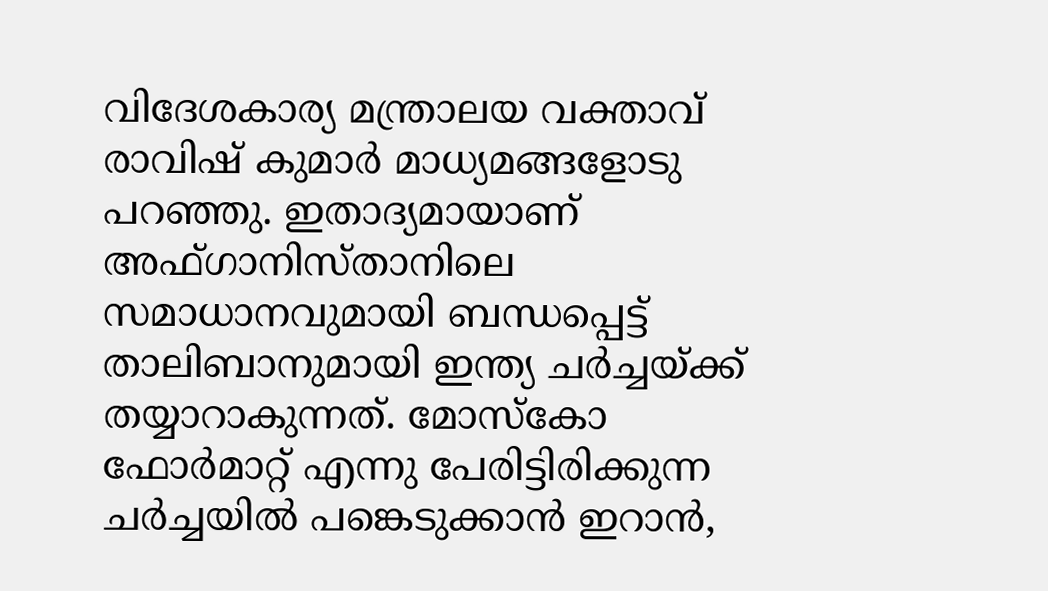വിദേശകാര്യ മന്ത്രാലയ വക്താവ് രാവിഷ് കുമാർ മാധ്യമങ്ങളോടു പറഞ്ഞു. ഇതാദ്യമായാണ് അഫ്ഗാനിസ്താനിലെ സമാധാനവുമായി ബന്ധപ്പെട്ട് താലിബാനുമായി ഇന്ത്യ ചർച്ചയ്ക്ക് തയ്യാറാകുന്നത്. മോസ്കോ ഫോർമാറ്റ് എന്നു പേരിട്ടിരിക്കുന്ന ചർച്ചയിൽ പങ്കെടുക്കാൻ ഇറാൻ,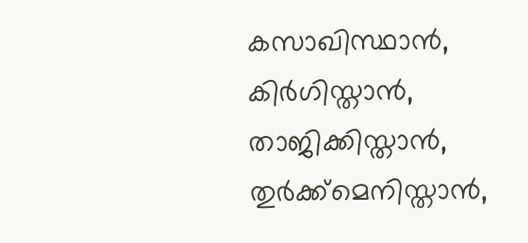കസാഖിസ്ഥാൻ, കിർഗിസ്താൻ, താജിക്കിസ്താൻ, തുർക്ക്മെനിസ്താൻ,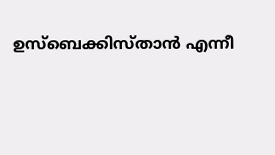ഉസ്ബെക്കിസ്താൻ എന്നീ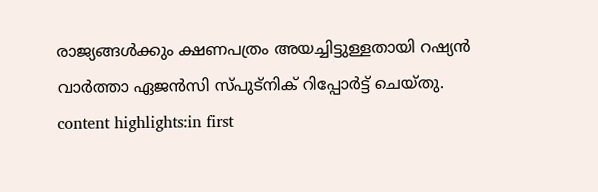രാജ്യങ്ങൾക്കും ക്ഷണപത്രം അയച്ചിട്ടുള്ളതായി റഷ്യൻ വാർത്താ ഏജൻസി സ്പുട്നിക് റിപ്പോർട്ട് ചെയ്തു. content highlights:in first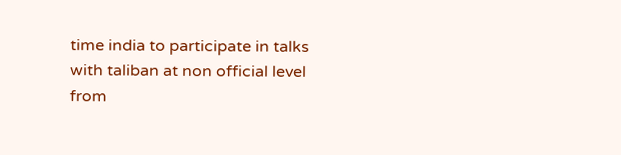time india to participate in talks with taliban at non official level
from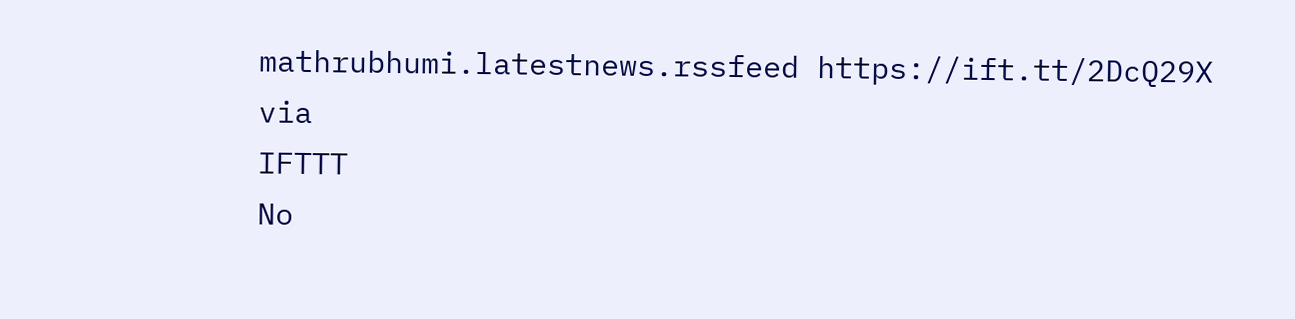mathrubhumi.latestnews.rssfeed https://ift.tt/2DcQ29X
via
IFTTT
No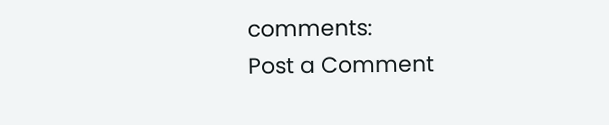comments:
Post a Comment